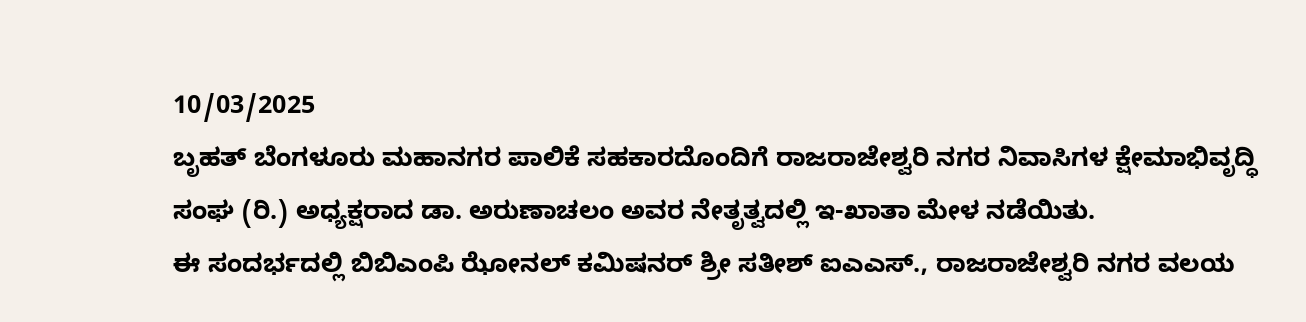10/03/2025
ಬೃಹತ್ ಬೆಂಗಳೂರು ಮಹಾನಗರ ಪಾಲಿಕೆ ಸಹಕಾರದೊಂದಿಗೆ ರಾಜರಾಜೇಶ್ವರಿ ನಗರ ನಿವಾಸಿಗಳ ಕ್ಷೇಮಾಭಿವೃದ್ಧಿ ಸಂಘ (ರಿ.) ಅಧ್ಯಕ್ಷರಾದ ಡಾ. ಅರುಣಾಚಲಂ ಅವರ ನೇತೃತ್ವದಲ್ಲಿ ಇ-ಖಾತಾ ಮೇಳ ನಡೆಯಿತು.
ಈ ಸಂದರ್ಭದಲ್ಲಿ ಬಿಬಿಎಂಪಿ ಝೋನಲ್ ಕಮಿಷನರ್ ಶ್ರೀ ಸತೀಶ್ ಐಎಎಸ್., ರಾಜರಾಜೇಶ್ವರಿ ನಗರ ವಲಯ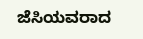ಜೆಸಿಯವರಾದ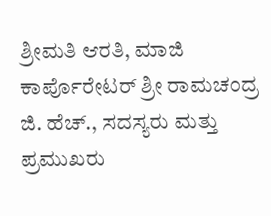ಶ್ರೀಮತಿ ಆರತಿ, ಮಾಜಿ ಕಾರ್ಪೊರೇಟರ್ ಶ್ರೀ ರಾಮಚಂದ್ರ ಜಿ. ಹೆಚ್., ಸದಸ್ಯರು ಮತ್ತು ಪ್ರಮುಖರು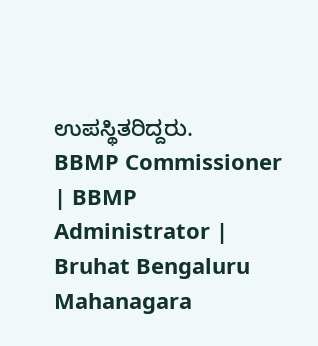ಉಪಸ್ಥಿತರಿದ್ದರು.
BBMP Commissioner | BBMP Administrator | Bruhat Bengaluru Mahanagara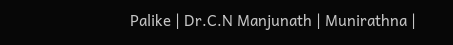Palike | Dr.C.N Manjunath | Munirathna |